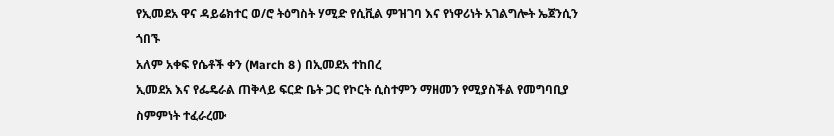የኢመደአ ዋና ዳይሬክተር ወ/ሮ ትዕግስት ሃሚድ የሲቪል ምዝገባ እና የነዋሪነት አገልግሎት ኤጀንሲን ጎበኙ
አለም አቀፍ የሴቶች ቀን (March 8 ) በኢመደአ ተከበረ
ኢመደአ እና የፌዴራል ጠቅላይ ፍርድ ቤት ጋር የኮርት ሲስተምን ማዘመን የሚያስችል የመግባቢያ ስምምነት ተፈራረሙ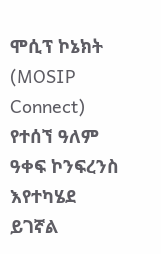ሞሲፕ ኮኔክት (MOSIP Connect) የተሰኘ ዓለም ዓቀፍ ኮንፍረንስ እየተካሄደ ይገኛል